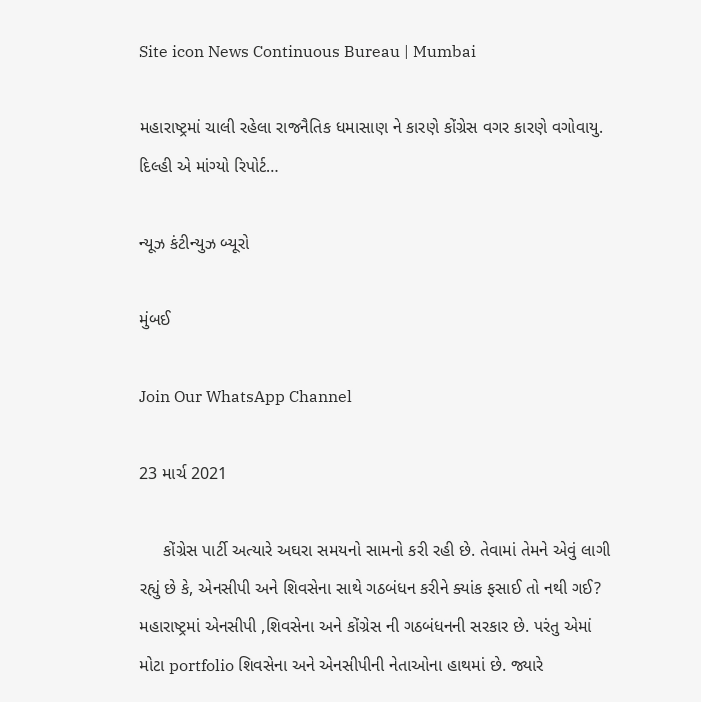Site icon News Continuous Bureau | Mumbai

મહારાષ્ટ્રમાં ચાલી રહેલા રાજનૈતિક ધમાસાણ ને કારણે કોંગ્રેસ વગર કારણે વગોવાયુ. દિલ્હી એ માંગ્યો રિપોર્ટ…

ન્યૂઝ કંટીન્યુઝ બ્યૂરો

મુંબઈ

Join Our WhatsApp Channel

23 માર્ચ 2021

     કોંગ્રેસ પાર્ટી અત્યારે અઘરા સમયનો સામનો કરી રહી છે. તેવામાં તેમને એવું લાગી રહ્યું છે કે, એનસીપી અને શિવસેના સાથે ગઠબંધન કરીને ક્યાંક ફસાઈ તો નથી ગઈ? મહારાષ્ટ્રમાં એનસીપી ,શિવસેના અને કોંગ્રેસ ની ગઠબંધનની સરકાર છે. પરંતુ એમાં મોટા portfolio શિવસેના અને એનસીપીની નેતાઓના હાથમાં છે. જ્યારે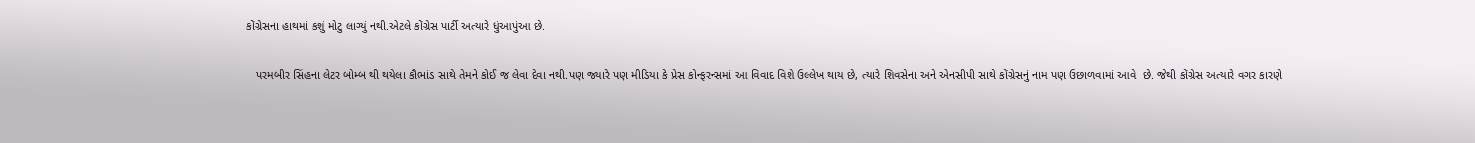કોંગ્રેસના હાથમાં કશું મોટુ લાગ્યું નથી.એટલે કોંગ્રેસ પાર્ટી અત્યારે ધુંઆપુંઆ છે.

   પરમબીર સિંહના લેટર બોમ્બ થી થયેલા કૌભાંડ સાથે તેમને કોઈ જ લેવા દેવા નથી‌.પણ જ્યારે પણ મીડિયા કે પ્રેસ કોન્ફરન્સમાં આ વિવાદ વિશે ઉલ્લેખ થાય છે, ત્યારે શિવસેના અને એનસીપી સાથે કોંગ્રેસનું નામ પણ ઉછાળવામાં આવે  છે. જેથી કોંગ્રેસ અત્યારે વગર કારણે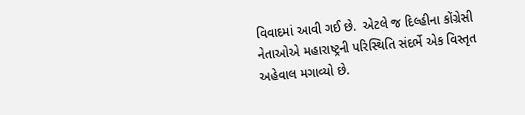વિવાદમાં આવી ગઈ છે.  એટલે જ દિલ્હીના કોંગ્રેસી નેતાઓએ મહારાષ્ટ્રની પરિસ્થિતિ સંદર્ભે એક વિસ્તૃત અહેવાલ મગાવ્યો છે.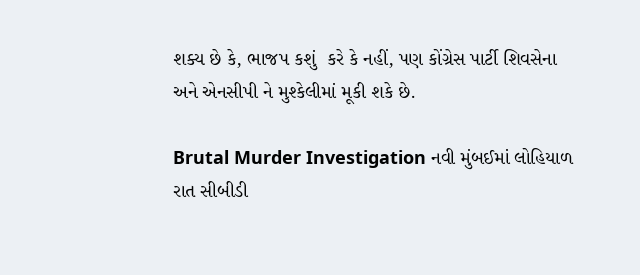શક્ય છે કે, ભાજપ કશું  કરે કે નહીં, પણ કોંગ્રેસ પાર્ટી શિવસેના અને એનસીપી ને મુશ્કેલીમાં મૂકી શકે છે.

Brutal Murder Investigation નવી મુંબઈમાં લોહિયાળ રાત સીબીડી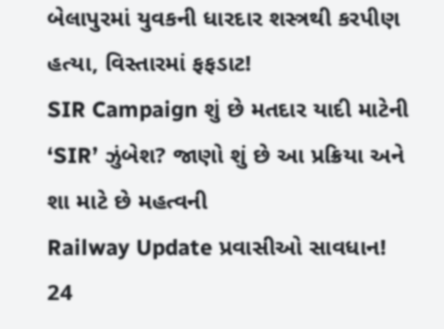બેલાપુરમાં યુવકની ધારદાર શસ્ત્રથી કરપીણ હત્યા, વિસ્તારમાં ફફડાટ!
SIR Campaign શું છે મતદાર યાદી માટેની ‘SIR’ ઝુંબેશ? જાણો શું છે આ પ્રક્રિયા અને શા માટે છે મહત્વની
Railway Update પ્રવાસીઓ સાવધાન! 24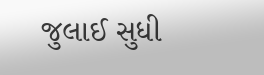જુલાઈ સુધી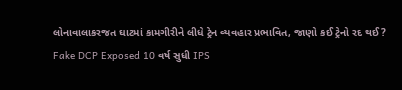લોનાવાલાકરજત ઘાટમાં કામગીરીને લીધે ટ્રેન વ્યવહાર પ્રભાવિત, જાણો કઈ ટ્રેનો રદ થઈ?
Fake DCP Exposed 10 વર્ષ સુધી IPS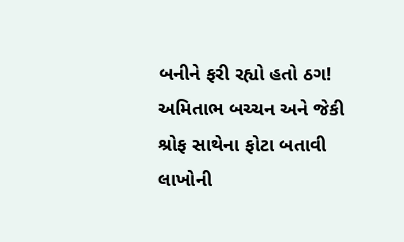બનીને ફરી રહ્યો હતો ઠગ! અમિતાભ બચ્ચન અને જેકી શ્રોફ સાથેના ફોટા બતાવી લાખોની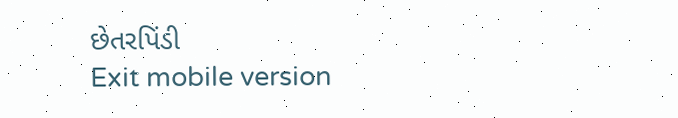છેતરપિંડી
Exit mobile version